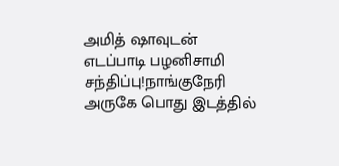அமித் ஷாவுடன் எடப்பாடி பழனிசாமி சந்திப்பு!நாங்குநேரி அருகே பொது இடத்தில்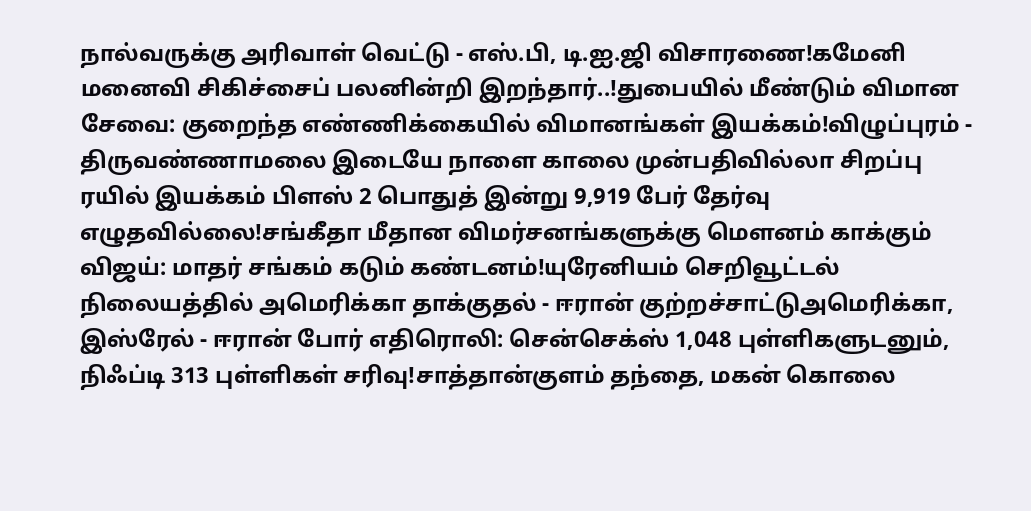நால்வருக்கு அரிவாள் வெட்டு - எஸ்.பி, டி.ஐ.ஜி விசாரணை!கமேனி மனைவி சிகிச்சைப் பலனின்றி இறந்தார்..!துபையில் மீண்டும் விமான சேவை: குறைந்த எண்ணிக்கையில் விமானங்கள் இயக்கம்!விழுப்புரம் - திருவண்ணாமலை இடையே நாளை காலை முன்பதிவில்லா சிறப்பு ரயில் இயக்கம் பிளஸ் 2 பொதுத் இன்று 9,919 பேர் தேர்வு எழுதவில்லை!சங்கீதா மீதான விமர்சனங்களுக்கு மௌனம் காக்கும் விஜய்: மாதர் சங்கம் கடும் கண்டனம்!யுரேனியம் செறிவூட்டல் நிலையத்தில் அமெரிக்கா தாக்குதல் - ஈரான் குற்றச்சாட்டுஅமெரிக்கா, இஸ்ரேல் - ஈரான் போர் எதிரொலி: சென்செக்ஸ் 1,048 புள்ளிகளுடனும், நிஃப்டி 313 புள்ளிகள் சரிவு!சாத்தான்குளம் தந்தை, மகன் கொலை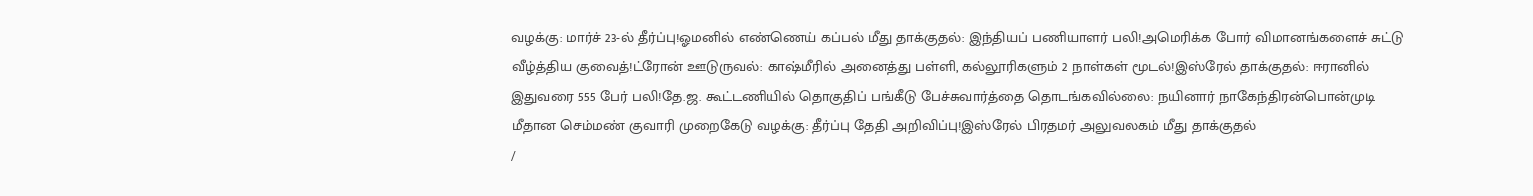வழக்கு: மார்ச் 23-ல் தீர்ப்பு!ஓமனில் எண்ணெய் கப்பல் மீது தாக்குதல்: இந்தியப் பணியாளர் பலி!அமெரிக்க போர் விமானங்களைச் சுட்டு வீழ்த்திய குவைத்!ட்ரோன் ஊடுருவல்: காஷ்மீரில் அனைத்து பள்ளி, கல்லூரிகளும் 2 நாள்கள் மூடல்!இஸ்ரேல் தாக்குதல்: ஈரானில் இதுவரை 555 பேர் பலி!தே.ஜ. கூட்டணியில் தொகுதிப் பங்கீடு பேச்சுவார்த்தை தொடங்கவில்லை: நயினார் நாகேந்திரன்பொன்முடி மீதான செம்மண் குவாரி முறைகேடு வழக்கு: தீர்ப்பு தேதி அறிவிப்பு!இஸ்ரேல் பிரதமர் அலுவலகம் மீது தாக்குதல்
/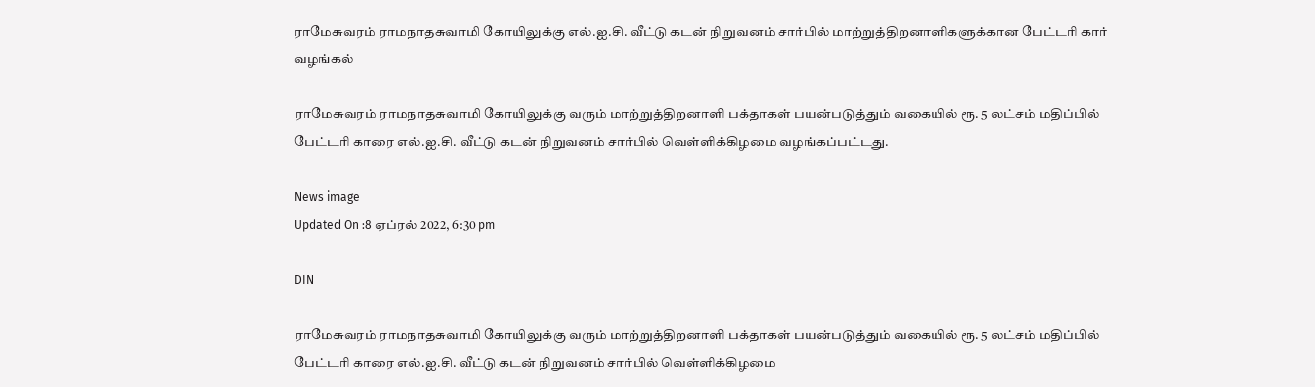ராமேசுவரம் ராமநாதசுவாமி கோயிலுக்கு எல்.ஐ.சி. வீட்டு கடன் நிறுவனம் சார்பில் மாற்றுத்திறனாளிகளுக்கான பேட்டரி கார் வழங்கல்

ராமேசுவரம் ராமநாதசுவாமி கோயிலுக்கு வரும் மாற்றுத்திறனாளி பக்தாகள் பயன்படுத்தும் வகையில் ரூ. 5 லட்சம் மதிப்பில் பேட்டரி காரை எல்.ஐ.சி. வீட்டு கடன் நிறுவனம் சார்பில் வெள்ளிக்கிழமை வழங்கப்பட்டது.

News image
Updated On :8 ஏப்ரல் 2022, 6:30 pm

DIN

ராமேசுவரம் ராமநாதசுவாமி கோயிலுக்கு வரும் மாற்றுத்திறனாளி பக்தாகள் பயன்படுத்தும் வகையில் ரூ. 5 லட்சம் மதிப்பில் பேட்டரி காரை எல்.ஐ.சி. வீட்டு கடன் நிறுவனம் சார்பில் வெள்ளிக்கிழமை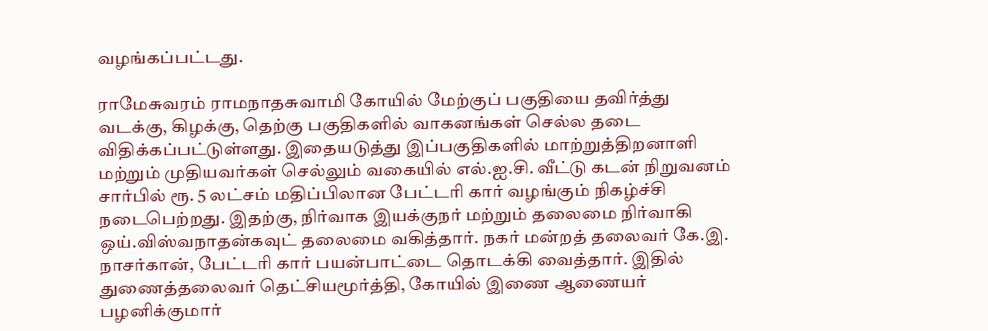வழங்கப்பட்டது.

ராமேசுவரம் ராமநாதசுவாமி கோயில் மேற்குப் பகுதியை தவிர்த்து வடக்கு, கிழக்கு, தெற்கு பகுதிகளில் வாகனங்கள் செல்ல தடை விதிக்கப்பட்டுள்ளது. இதையடுத்து இப்பகுதிகளில் மாற்றுத்திறனாளி மற்றும் முதியவர்கள் செல்லும் வகையில் எல்.ஐ.சி. வீட்டு கடன் நிறுவனம் சார்பில் ரூ. 5 லட்சம் மதிப்பிலான பேட்டரி கார் வழங்கும் நிகழ்ச்சி நடைபெற்றது. இதற்கு, நிர்வாக இயக்குநர் மற்றும் தலைமை நிர்வாகி ஒய்.விஸ்வநாதன்கவுட் தலைமை வகித்தார். நகர் மன்றத் தலைவர் கே.இ. நாசர்கான், பேட்டரி கார் பயன்பாட்டை தொடக்கி வைத்தார். இதில் துணைத்தலைவர் தெட்சியமூர்த்தி, கோயில் இணை ஆணையர் பழனிக்குமார்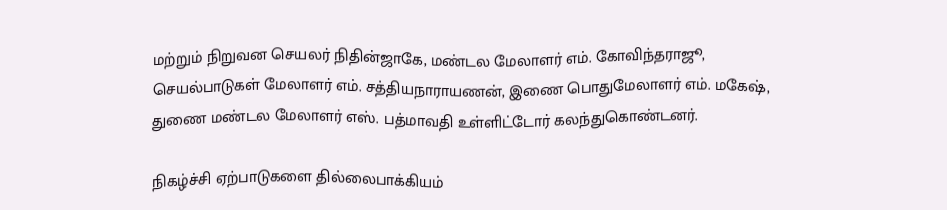மற்றும் நிறுவன செயலர் நிதின்ஜாகே, மண்டல மேலாளர் எம். கோவிந்தராஜூ, செயல்பாடுகள் மேலாளர் எம். சத்தியநாராயணன், இணை பொதுமேலாளர் எம். மகேஷ், துணை மண்டல மேலாளர் எஸ். பத்மாவதி உள்ளிட்டோர் கலந்துகொண்டனர்.

நிகழ்ச்சி ஏற்பாடுகளை தில்லைபாக்கியம்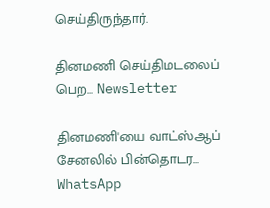செய்திருந்தார்.

தினமணி செய்திமடலைப் பெற... Newsletter

தினமணி'யை வாட்ஸ்ஆப் சேனலில் பின்தொடர... WhatsApp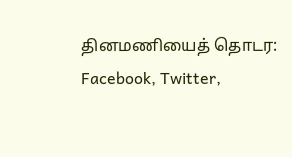தினமணியைத் தொடர: Facebook, Twitter,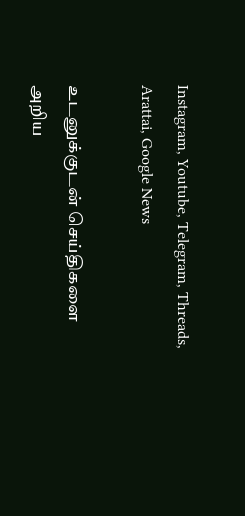Instagram, Youtube, Telegram, Threads, Arattai, Google News

உடனுக்குடன் செய்திகளை அறிய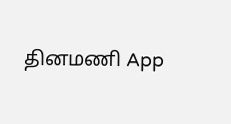தினமணி App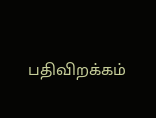பதிவிறக்கம்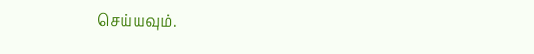செய்யவும்.